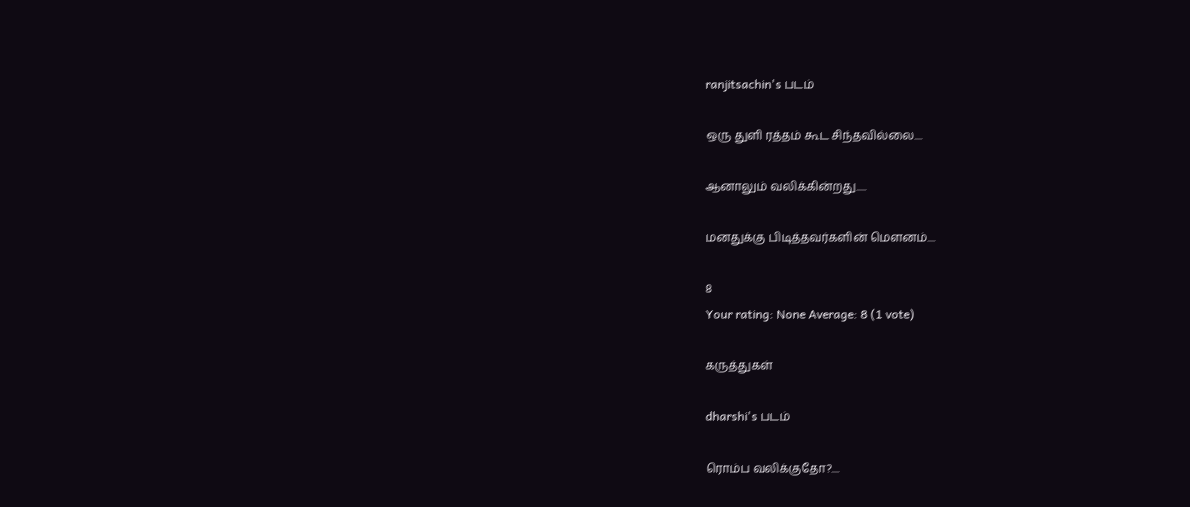ranjitsachin's படம்

ஒரு துளி ரத்தம் கூட சிந்தவில்லை....

ஆனாலும் வலிக்கின்றது.....

மனதுக்கு பிடித்தவர்களின் மௌனம்....

8
Your rating: None Average: 8 (1 vote)

கருத்துகள்

dharshi's படம்

ரொம்ப வலிக்குதோ?....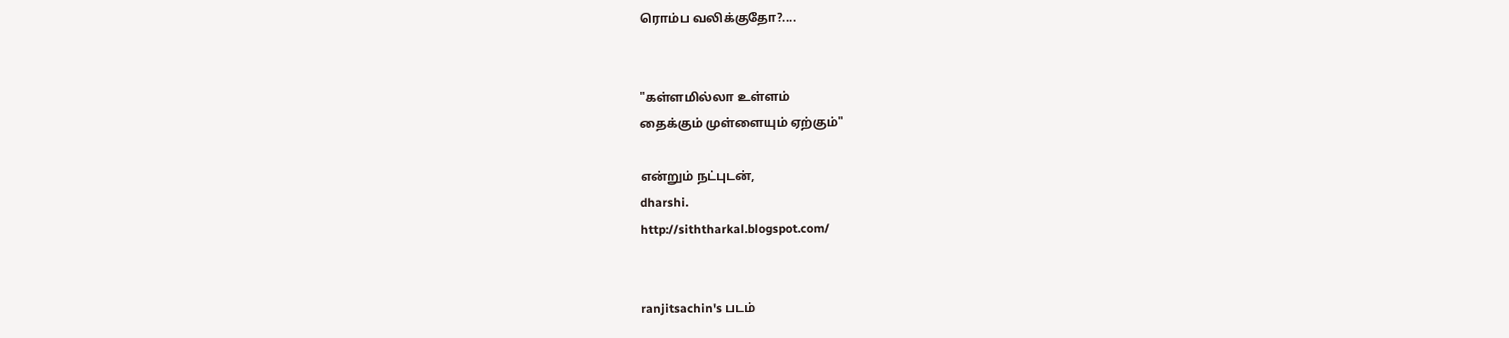ரொம்ப வலிக்குதோ?....


"கள்ளமில்லா உள்ளம்
தைக்கும் முள்ளையும் ஏற்கும்"

என்றும் நட்புடன்,
dharshi.
http://siththarkal.blogspot.com/


ranjitsachin's படம்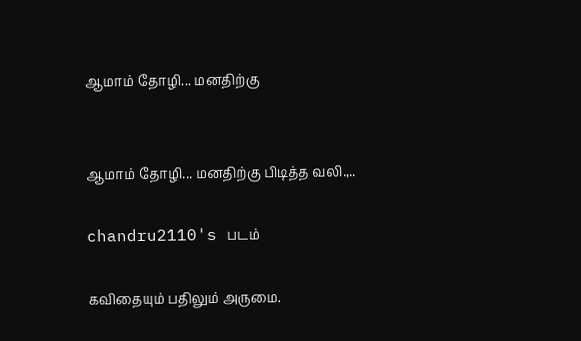ஆமாம் தோழி... மனதிற்கு


ஆமாம் தோழி... மனதிற்கு பிடித்த வலி.,..

chandru2110's படம்

கவிதையும் பதிலும் அருமை.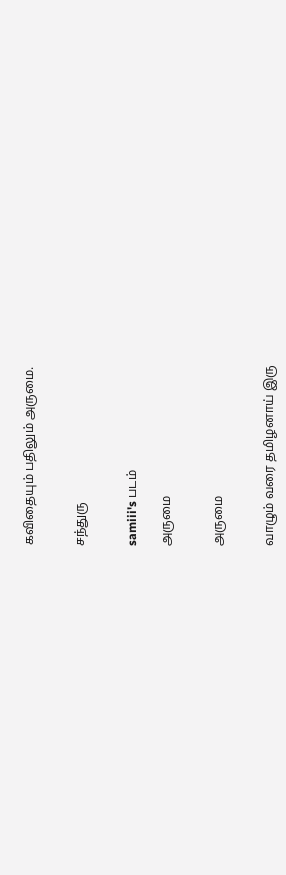கவிதையும் பதிலும் அருமை.


சந்துரு


samiii's படம்

அருமை


அருமை


வாழும் வரை தமிழனாய் இரு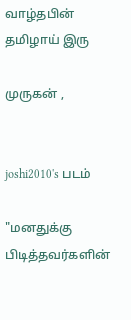வாழ்தபின் தமிழாய் இரு

முருகன் ,


joshi2010's படம்

"மனதுக்கு பிடித்தவர்களின்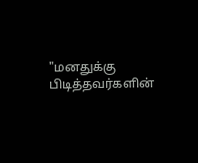"மனதுக்கு பிடித்தவர்களின்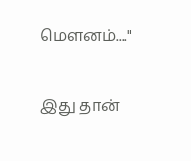மௌனம்...."

இது தான்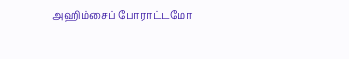அஹிம்சைப் போராட்டமோ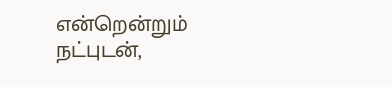என்றென்றும் நட்புடன்,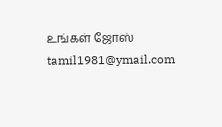உங்கள் ஜோஸ்
tamil1981@ymail.com